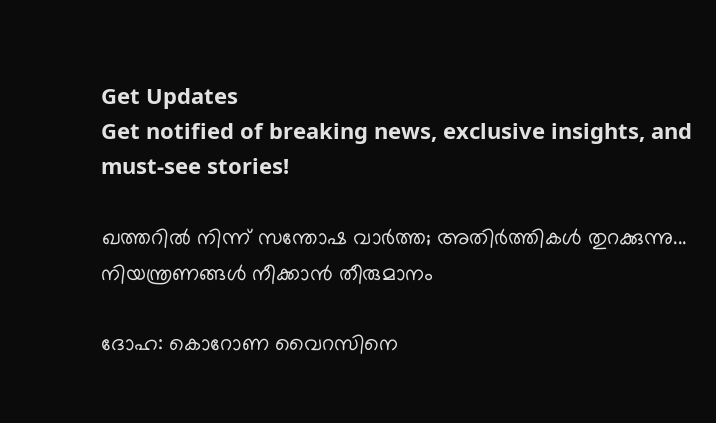Get Updates
Get notified of breaking news, exclusive insights, and must-see stories!

ഖത്തറില്‍ നിന്ന് സന്തോഷ വാര്‍ത്ത; അതിര്‍ത്തികള്‍ തുറക്കുന്നു... നിയന്ത്രണങ്ങള്‍ നീക്കാന്‍ തീരുമാനം

ദോഹ: കൊറോണ വൈറസിനെ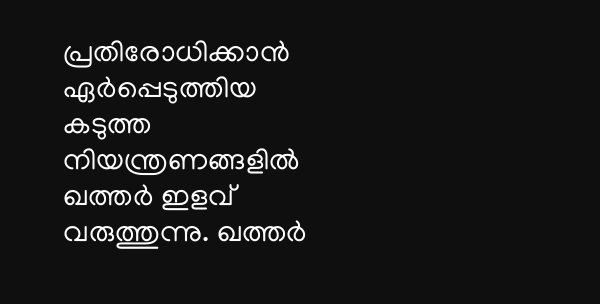പ്രതിരോധിക്കാന്‍ ഏര്‍പ്പെടുത്തിയ കടുത്ത നിയന്ത്രണങ്ങളില്‍ ഖത്തര്‍ ഇളവ് വരുത്തുന്നു. ഖത്തര്‍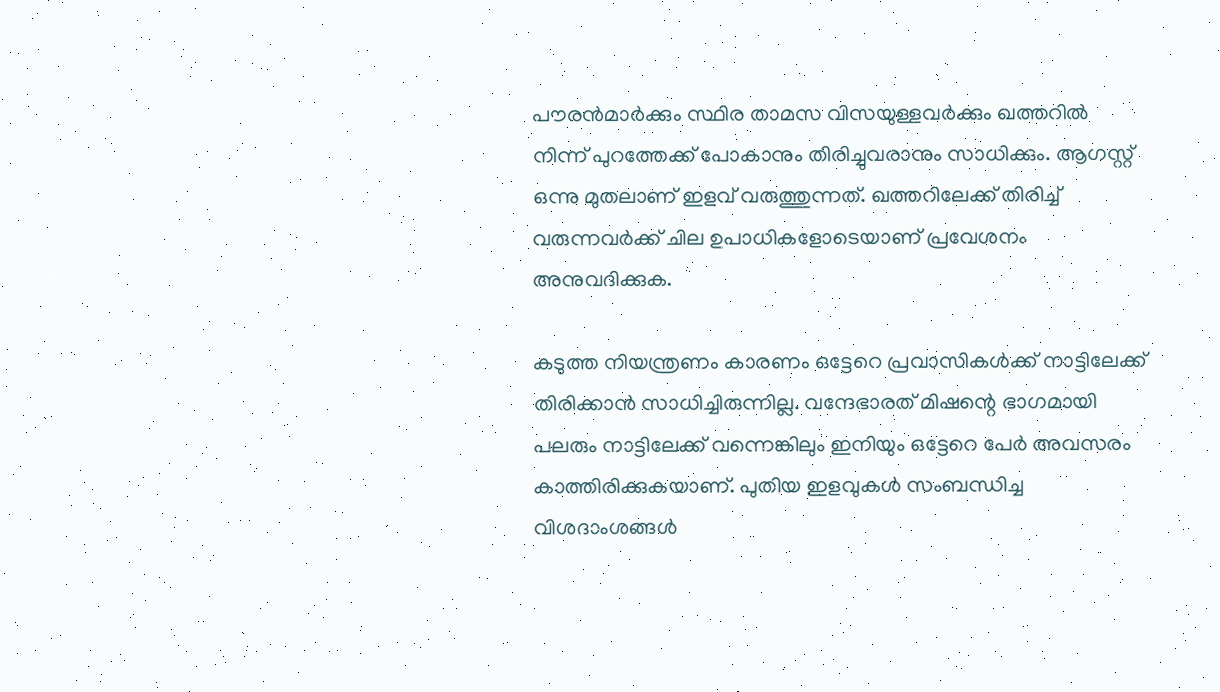പൗരന്‍മാര്‍ക്കും സ്ഥിര താമസ വിസയുള്ളവര്‍ക്കും ഖത്തറില്‍ നിന്ന് പുറത്തേക്ക് പോകാനും തിരിച്ചുവരാനും സാധിക്കും. ആഗസ്റ്റ് ഒന്നു മുതലാണ് ഇളവ് വരുത്തുന്നത്. ഖത്തറിലേക്ക് തിരിച്ച് വരുന്നവര്‍ക്ക് ചില ഉപാധികളോടെയാണ് പ്രവേശനം അനുവദിക്കുക.

കടുത്ത നിയന്ത്രണം കാരണം ഒട്ടേറെ പ്രവാസികള്‍ക്ക് നാട്ടിലേക്ക് തിരിക്കാന്‍ സാധിച്ചിരുന്നില്ല. വന്ദേഭാരത് മിഷന്റെ ഭാഗമായി പലരും നാട്ടിലേക്ക് വന്നെങ്കിലും ഇനിയും ഒട്ടേറെ പേര്‍ അവസരം കാത്തിരിക്കുകയാണ്. പുതിയ ഇളവുകള്‍ സംബന്ധിച്ച വിശദാംശങ്ങള്‍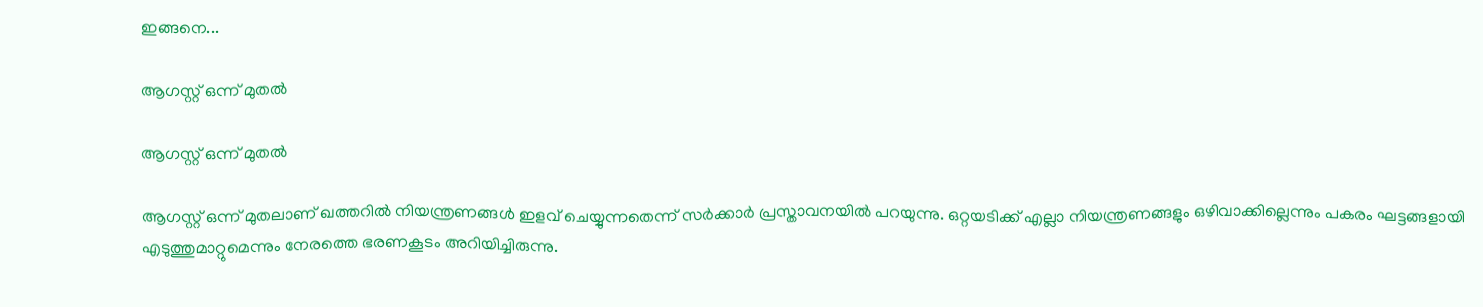ഇങ്ങനെ...

ആഗസ്റ്റ് ഒന്ന് മുതല്‍

ആഗസ്റ്റ് ഒന്ന് മുതല്‍

ആഗസ്റ്റ് ഒന്ന് മുതലാണ് ഖത്തറില്‍ നിയന്ത്രണങ്ങള്‍ ഇളവ് ചെയ്യുന്നതെന്ന് സര്‍ക്കാര്‍ പ്രസ്താവനയില്‍ പറയുന്നു. ഒറ്റയടിക്ക് എല്ലാ നിയന്ത്രണങ്ങളും ഒഴിവാക്കില്ലെന്നും പകരം ഘട്ടങ്ങളായി എടുത്തുമാറ്റുമെന്നും നേരത്തെ ഭരണകൂടം അറിയിച്ചിരുന്നു.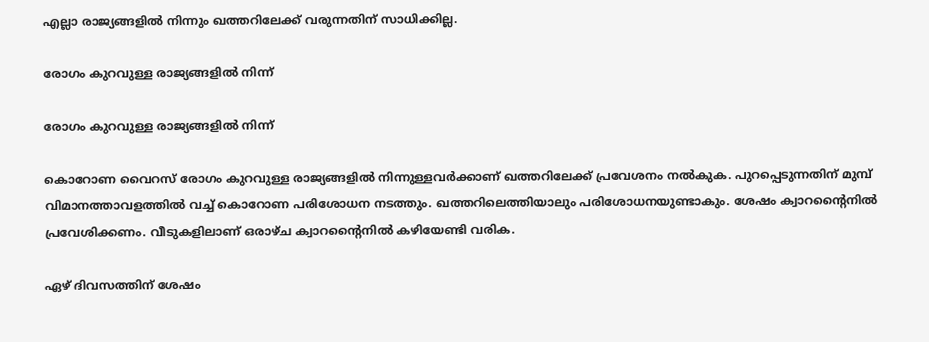എല്ലാ രാജ്യങ്ങളില്‍ നിന്നും ഖത്തറിലേക്ക് വരുന്നതിന് സാധിക്കില്ല.

രോഗം കുറവുള്ള രാജ്യങ്ങളില്‍ നിന്ന്

രോഗം കുറവുള്ള രാജ്യങ്ങളില്‍ നിന്ന്

കൊറോണ വൈറസ് രോഗം കുറവുള്ള രാജ്യങ്ങളില്‍ നിന്നുള്ളവര്‍ക്കാണ് ഖത്തറിലേക്ക് പ്രവേശനം നല്‍കുക. പുറപ്പെടുന്നതിന് മുമ്പ് വിമാനത്താവളത്തില്‍ വച്ച് കൊറോണ പരിശോധന നടത്തും. ഖത്തറിലെത്തിയാലും പരിശോധനയുണ്ടാകും. ശേഷം ക്വാറന്റൈനില്‍ പ്രവേശിക്കണം. വീടുകളിലാണ് ഒരാഴ്ച ക്വാറന്റൈനില്‍ കഴിയേണ്ടി വരിക.

ഏഴ് ദിവസത്തിന് ശേഷം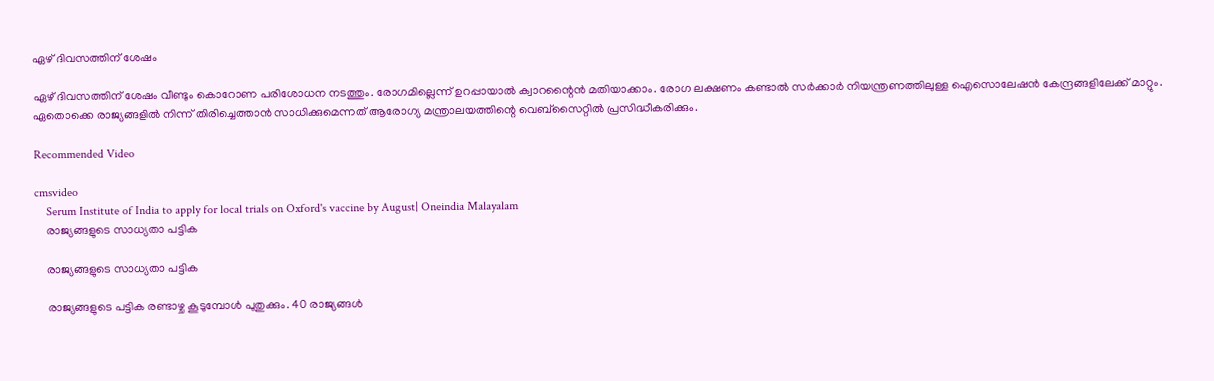ഏഴ് ദിവസത്തിന് ശേഷം

ഏഴ് ദിവസത്തിന് ശേഷം വീണ്ടും കൊറോണ പരിശോധന നടത്തും. രോഗമില്ലെന്ന് ഉറപ്പായാല്‍ ക്വാറന്റൈന്‍ മതിയാക്കാം. രോഗ ലക്ഷണം കണ്ടാല്‍ സര്‍ക്കാര്‍ നിയന്ത്രണത്തിലുള്ള ഐസൊലേഷന്‍ കേന്ദ്രങ്ങളിലേക്ക് മാറ്റും. ഏതൊക്കെ രാജ്യങ്ങളില്‍ നിന്ന് തിരിച്ചെത്താന്‍ സാധിക്കുമെന്നത് ആരോഗ്യ മന്ത്രാലയത്തിന്റെ വെബ്‌സൈറ്റില്‍ പ്രസിദ്ധീകരിക്കും.

Recommended Video

cmsvideo
    Serum Institute of India to apply for local trials on Oxford's vaccine by August| Oneindia Malayalam
    രാജ്യങ്ങളുടെ സാധ്യതാ പട്ടിക

    രാജ്യങ്ങളുടെ സാധ്യതാ പട്ടിക

    രാജ്യങ്ങളുടെ പട്ടിക രണ്ടാഴ്ച കൂടുമ്പോള്‍ പുതുക്കും. 40 രാജ്യങ്ങള്‍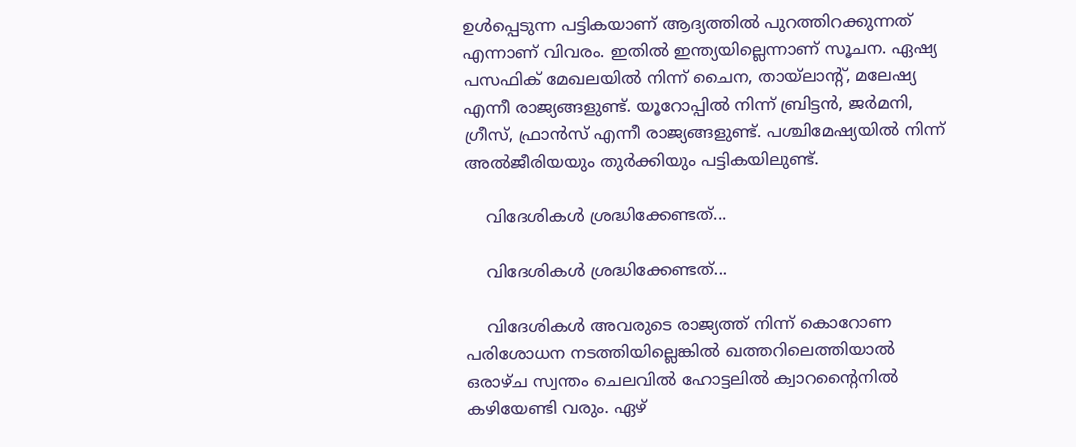ഉള്‍പ്പെടുന്ന പട്ടികയാണ് ആദ്യത്തില്‍ പുറത്തിറക്കുന്നത് എന്നാണ് വിവരം. ഇതില്‍ ഇന്ത്യയില്ലെന്നാണ് സൂചന. ഏഷ്യ പസഫിക് മേഖലയില്‍ നിന്ന് ചൈന, തായ്‌ലാന്റ്, മലേഷ്യ എന്നീ രാജ്യങ്ങളുണ്ട്. യൂറോപ്പില്‍ നിന്ന് ബ്രിട്ടന്‍, ജര്‍മനി, ഗ്രീസ്, ഫ്രാന്‍സ് എന്നീ രാജ്യങ്ങളുണ്ട്. പശ്ചിമേഷ്യയില്‍ നിന്ന് അല്‍ജീരിയയും തുര്‍ക്കിയും പട്ടികയിലുണ്ട്.

    വിദേശികള്‍ ശ്രദ്ധിക്കേണ്ടത്...

    വിദേശികള്‍ ശ്രദ്ധിക്കേണ്ടത്...

    വിദേശികള്‍ അവരുടെ രാജ്യത്ത് നിന്ന് കൊറോണ പരിശോധന നടത്തിയില്ലെങ്കില്‍ ഖത്തറിലെത്തിയാല്‍ ഒരാഴ്ച സ്വന്തം ചെലവില്‍ ഹോട്ടലില്‍ ക്വാറന്റൈനില്‍ കഴിയേണ്ടി വരും. ഏഴ്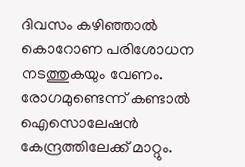ദിവസം കഴിഞ്ഞാല്‍ കൊറോണ പരിശോധന നടത്തുകയും വേണം. രോഗമുണ്ടെന്ന് കണ്ടാല്‍ ഐസൊലേഷന്‍ കേന്ദ്രത്തിലേക്ക് മാറ്റും.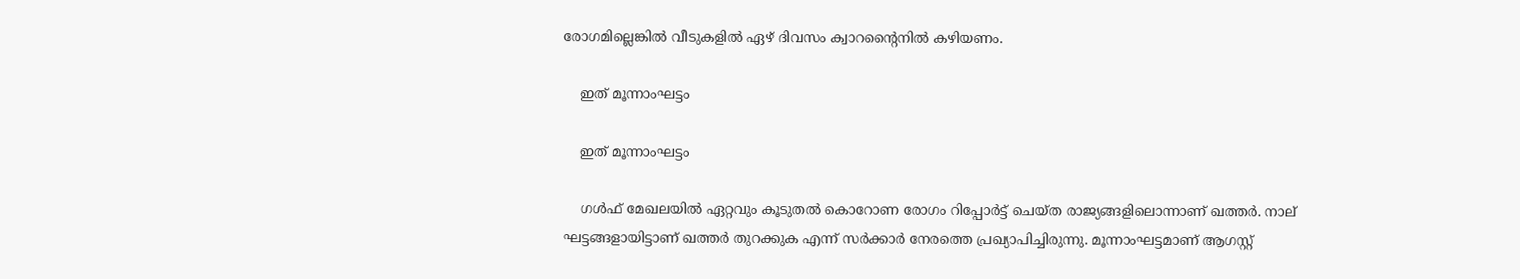രോഗമില്ലെങ്കില്‍ വീടുകളില്‍ ഏഴ് ദിവസം ക്വാറന്റൈനില്‍ കഴിയണം.

    ഇത് മൂന്നാംഘട്ടം

    ഇത് മൂന്നാംഘട്ടം

    ഗള്‍ഫ് മേഖലയില്‍ ഏറ്റവും കൂടുതല്‍ കൊറോണ രോഗം റിപ്പോര്‍ട്ട് ചെയ്ത രാജ്യങ്ങളിലൊന്നാണ് ഖത്തര്‍. നാല് ഘട്ടങ്ങളായിട്ടാണ് ഖത്തര്‍ തുറക്കുക എന്ന് സര്‍ക്കാര്‍ നേരത്തെ പ്രഖ്യാപിച്ചിരുന്നു. മൂന്നാംഘട്ടമാണ് ആഗസ്റ്റ്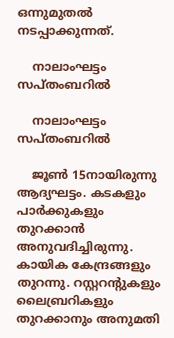ഒന്നുമുതല്‍ നടപ്പാക്കുന്നത്.

    നാലാംഘട്ടം സപ്തംബറില്‍

    നാലാംഘട്ടം സപ്തംബറില്‍

    ജൂണ്‍ 15നായിരുന്നു ആദ്യഘട്ടം. കടകളും പാര്‍ക്കുകളും തുറക്കാന്‍ അനുവദിച്ചിരുന്നു. കായിക കേന്ദ്രങ്ങളും തുറന്നു. റസ്റ്ററന്റുകളും ലൈബ്രറികളും തുറക്കാനും അനുമതി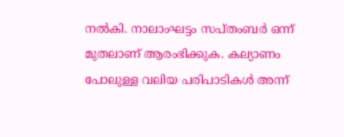നല്‍കി. നാലാംഘട്ടം സപ്തംബര്‍ ഒന്ന് മുതലാണ് ആരംഭിക്കുക. കല്യാണം പോലുള്ള വലിയ പരിപാടികള്‍ അന്ന്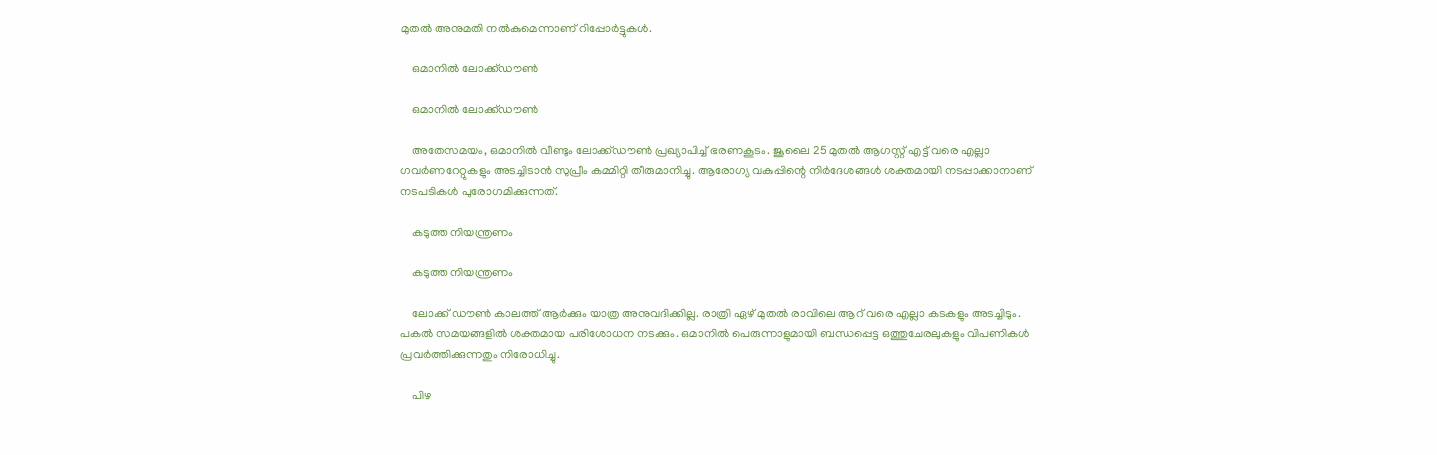മുതല്‍ അനുമതി നല്‍കുമെന്നാണ് റിപ്പോര്‍ട്ടുകള്‍.

    ഒമാനില്‍ ലോക്ക്ഡൗണ്‍

    ഒമാനില്‍ ലോക്ക്ഡൗണ്‍

    അതേസമയം, ഒമാനില്‍ വീണ്ടും ലോക്ക്ഡൗണ്‍ പ്രഖ്യാപിച്ച് ഭരണകൂടം. ജൂലൈ 25 മുതല്‍ ആഗസ്റ്റ് എട്ട് വരെ എല്ലാ ഗവര്‍ണറേറ്റുകളും അടച്ചിടാന്‍ സുപ്രീം കമ്മിറ്റി തീരുമാനിച്ചു. ആരോഗ്യ വകുപ്പിന്റെ നിര്‍ദേശങ്ങള്‍ ശക്തമായി നടപ്പാക്കാനാണ് നടപടികള്‍ പുരോഗമിക്കുന്നത്.

    കടുത്ത നിയന്ത്രണം

    കടുത്ത നിയന്ത്രണം

    ലോക്ക് ഡൗണ്‍ കാലത്ത് ആര്‍ക്കും യാത്ര അനുവദിക്കില്ല. രാത്രി ഏഴ് മുതല്‍ രാവിലെ ആറ് വരെ എല്ലാ കടകളും അടച്ചിടും. പകല്‍ സമയങ്ങളില്‍ ശക്തമായ പരിശോധന നടക്കും. ഒമാനില്‍ പെരുന്നാളുമായി ബന്ധപ്പെട്ട ഒത്തുചേരലുകളും വിപണികള്‍ പ്രവര്‍ത്തിക്കുന്നതും നിരോധിച്ചു.

    പിഴ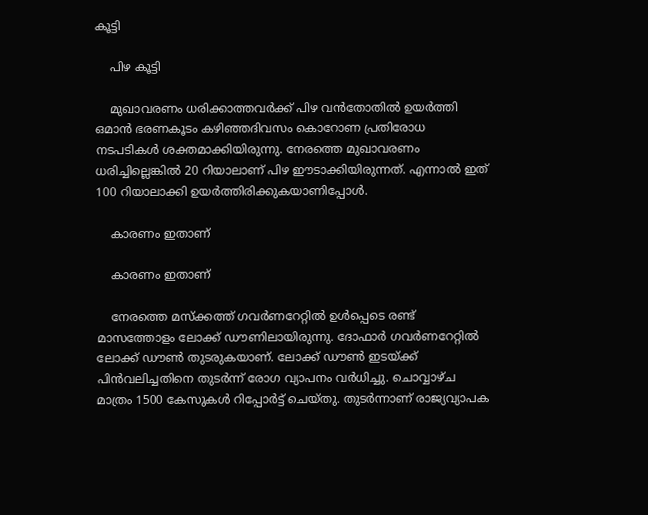കൂട്ടി

    പിഴ കൂട്ടി

    മുഖാവരണം ധരിക്കാത്തവര്‍ക്ക് പിഴ വന്‍തോതില്‍ ഉയര്‍ത്തി ഒമാന്‍ ഭരണകൂടം കഴിഞ്ഞദിവസം കൊറോണ പ്രതിരോധ നടപടികള്‍ ശക്തമാക്കിയിരുന്നു. നേരത്തെ മുഖാവരണം ധരിച്ചില്ലെങ്കില്‍ 20 റിയാലാണ് പിഴ ഈടാക്കിയിരുന്നത്. എന്നാല്‍ ഇത് 100 റിയാലാക്കി ഉയര്‍ത്തിരിക്കുകയാണിപ്പോള്‍.

    കാരണം ഇതാണ്

    കാരണം ഇതാണ്

    നേരത്തെ മസ്‌ക്കത്ത് ഗവര്‍ണറേറ്റില്‍ ഉള്‍പ്പെടെ രണ്ട് മാസത്തോളം ലോക്ക് ഡൗണിലായിരുന്നു. ദോഫാര്‍ ഗവര്‍ണറേറ്റില്‍ ലോക്ക് ഡൗണ്‍ തുടരുകയാണ്. ലോക്ക് ഡൗണ്‍ ഇടയ്ക്ക് പിന്‍വലിച്ചതിനെ തുടര്‍ന്ന് രോഗ വ്യാപനം വര്‍ധിച്ചു. ചൊവ്വാഴ്ച മാത്രം 1500 കേസുകള്‍ റിപ്പോര്‍ട്ട് ചെയ്തു. തുടര്‍ന്നാണ് രാജ്യവ്യാപക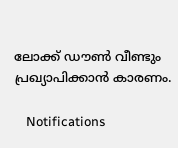ലോക്ക് ഡൗണ്‍ വീണ്ടും പ്രഖ്യാപിക്കാന്‍ കാരണം.

    Notifications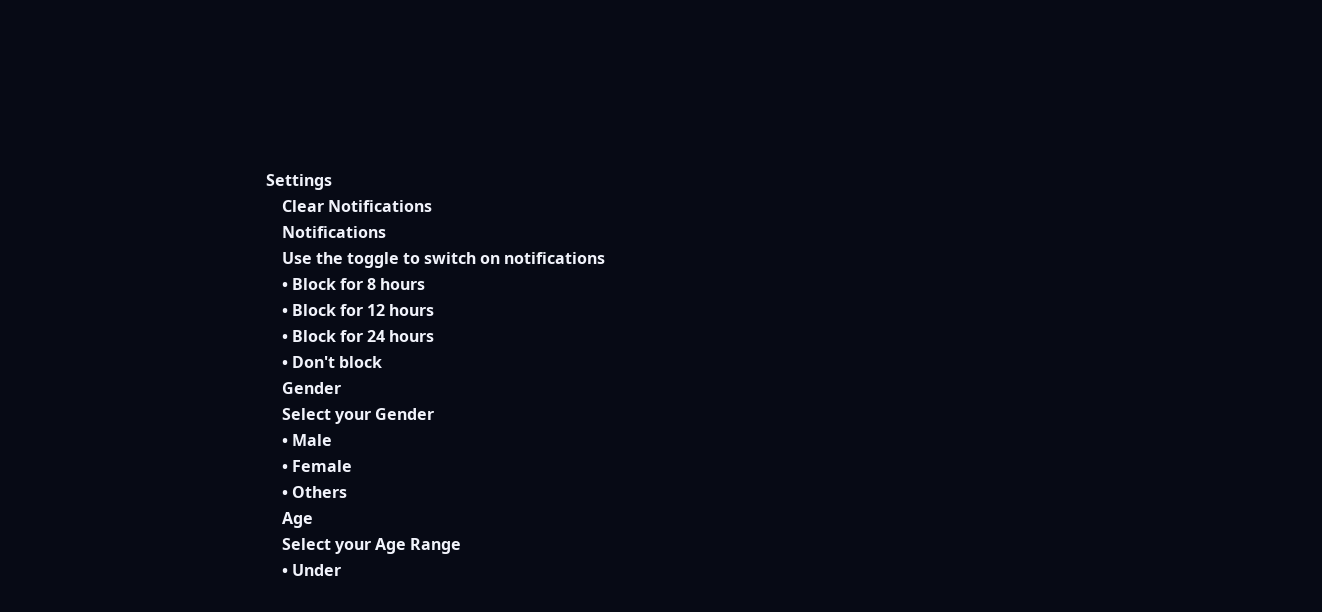Settings
    Clear Notifications
    Notifications
    Use the toggle to switch on notifications
    • Block for 8 hours
    • Block for 12 hours
    • Block for 24 hours
    • Don't block
    Gender
    Select your Gender
    • Male
    • Female
    • Others
    Age
    Select your Age Range
    • Under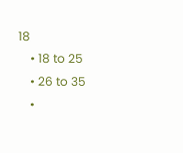18
    • 18 to 25
    • 26 to 35
    •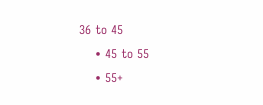36 to 45
    • 45 to 55
    • 55+